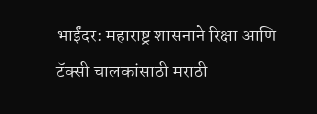भाईंदर: महाराष्ट्र शासनाने रिक्षा आणि टॅक्सी चालकांसाठी मराठी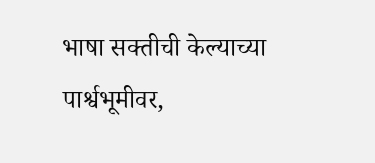भाषा सक्तीची केल्याच्या पार्श्वभूमीवर,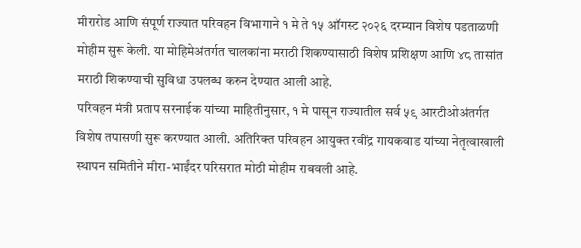मीरारोड आणि संपूर्ण राज्यात परिवहन विभागाने १ मे ते १५ ऑगस्ट २०२६ दरम्यान विशेष पडताळणी मोहीम सुरू केली. या मोहिमेअंतर्गत चालकांना मराठी शिकण्यासाठी विशेष प्रशिक्षण आणि ४८ तासांत मराठी शिकण्याची सुविधा उपलब्ध करुन देण्यात आली आहे.
परिवहन मंत्री प्रताप सरनाईक यांच्या माहितीनुसार, १ मे पासून राज्यातील सर्व ५९ आरटीओअंतर्गत विशेष तपासणी सुरू करण्यात आली. अतिरिक्त परिवहन आयुक्त रवींद्र गायकवाड यांच्या नेतृत्वाखाली स्थापन समितीने मीरा-भाईंदर परिसरात मोठी मोहीम राबवली आहे.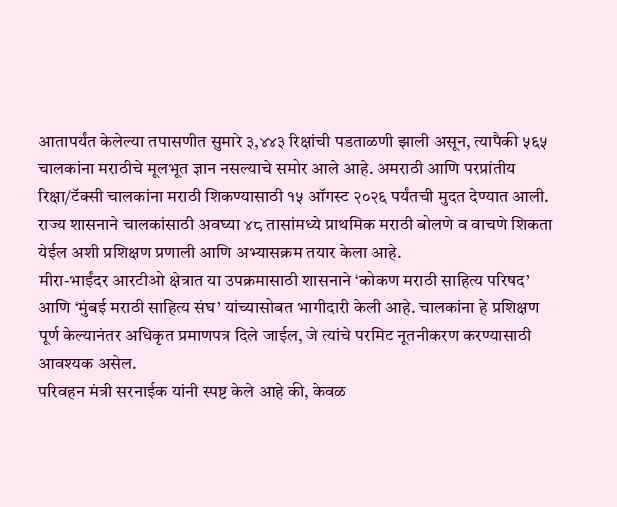आतापर्यंत केलेल्या तपासणीत सुमारे ३,४४३ रिक्षांची पडताळणी झाली असून, त्यापैकी ५६५ चालकांना मराठीचे मूलभूत ज्ञान नसल्याचे समोर आले आहे. अमराठी आणि परप्रांतीय रिक्षा/टॅक्सी चालकांना मराठी शिकण्यासाठी १५ ऑगस्ट २०२६ पर्यंतची मुदत देण्यात आली. राज्य शासनाने चालकांसाठी अवघ्या ४८ तासांमध्ये प्राथमिक मराठी बोलणे व वाचणे शिकता येईल अशी प्रशिक्षण प्रणाली आणि अभ्यासक्रम तयार केला आहे.
मीरा-भाईंदर आरटीओ क्षेत्रात या उपक्रमासाठी शासनाने ‘कोकण मराठी साहित्य परिषद’ आणि ‘मुंबई मराठी साहित्य संघ’ यांच्यासोबत भागीदारी केली आहे. चालकांना हे प्रशिक्षण पूर्ण केल्यानंतर अधिकृत प्रमाणपत्र दिले जाईल, जे त्यांचे परमिट नूतनीकरण करण्यासाठी आवश्यक असेल.
परिवहन मंत्री सरनाईक यांनी स्पष्ट केले आहे की, केवळ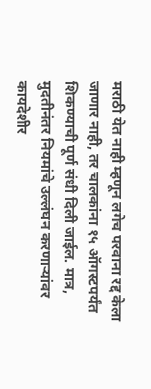मराठी येत नाही म्हणून लगेच परवाना रद्द केला जाणार नाही, तर चालकांना १५ ऑगस्टपर्यंत शिकण्याची पूर्ण संधी दिली जाईल. मात्र, मुदतीनंतर नियमांचे उल्लंघन करणाऱ्यांवर कायदेशीर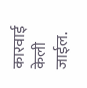कारवाई केली जाईल.